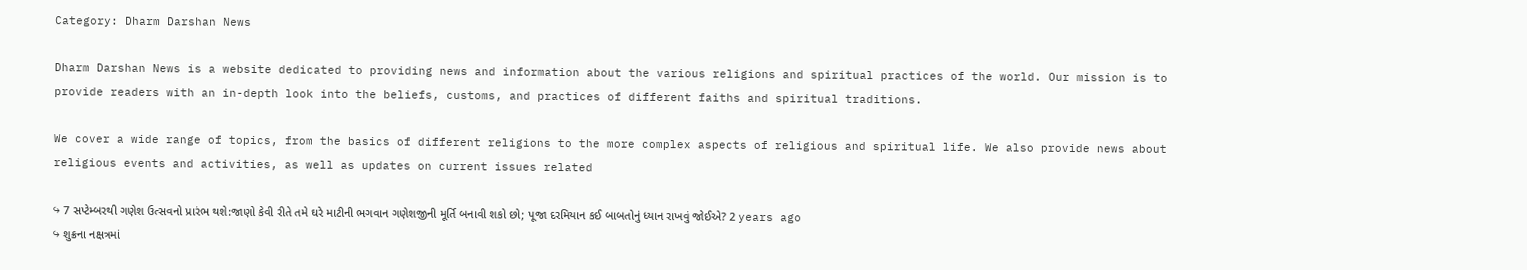Category: Dharm Darshan News

Dharm Darshan News is a website dedicated to providing news and information about the various religions and spiritual practices of the world. Our mission is to provide readers with an in-depth look into the beliefs, customs, and practices of different faiths and spiritual traditions.

We cover a wide range of topics, from the basics of different religions to the more complex aspects of religious and spiritual life. We also provide news about religious events and activities, as well as updates on current issues related

↪ 7 સપ્ટેમ્બરથી ગણેશ ઉત્સવનો પ્રારંભ થશે:જાણો કેવી રીતે તમે ઘરે માટીની ભગવાન ગણેશજીની મૂર્તિ બનાવી શકો છો; પૂજા દરમિયાન કઈ બાબતોનું ધ્યાન રાખવું જોઈએ? 2 years ago
↪ શુક્રના નક્ષત્રમાં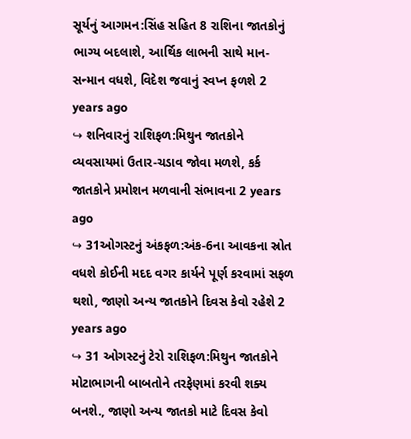સૂર્યનું આગમન:સિંહ સહિત 8 રાશિના જાતકોનું ભાગ્ય બદલાશે, આર્થિક લાભની સાથે માન-સન્માન વધશે, વિદેશ જવાનું સ્વપ્ન ફળશે 2 years ago
↪ શનિવારનું રાશિફળ:મિથુન જાતકોને વ્યવસાયમાં ઉતાર-ચડાવ જોવા મળશે, કર્ક જાતકોને પ્રમોશન મળવાની સંભાવના 2 years ago
↪ 31ઓગસ્ટનું અંકફળ:અંક-6ના આવકના સ્રોત વધશે કોઈની મદદ વગર કાર્યને પૂર્ણ કરવામાં સફળ થશો, જાણો અન્ય જાતકોને દિવસ કેવો રહેશે 2 years ago
↪ 31 ઓગસ્ટનું ટેરો રાશિફળ:મિથુન જાતકોને મોટાભાગની બાબતોને તરફેણમાં કરવી શક્ય બનશે., જાણો અન્ય જાતકો માટે દિવસ કેવો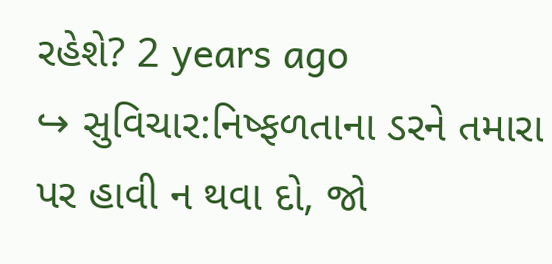રહેશે? 2 years ago
↪ સુવિચાર:નિષ્ફળતાના ડરને તમારા પર હાવી ન થવા દો, જો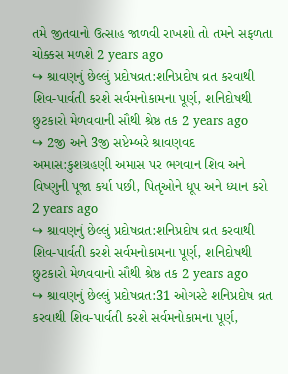તમે જીતવાનો ઉત્સાહ જાળવી રાખશો તો તમને સફળતા ચોક્કસ મળશે 2 years ago
↪ શ્રાવણનું છેલ્લું પ્રદોષવ્રત:શનિપ્રદોષ વ્રત કરવાથી શિવ-પાર્વતી કરશે સર્વમનોકામના પૂર્ણ, શનિદોષથી છુટકારો મેળવવાની સૌથી શ્રેષ્ઠ તક 2 years ago
↪ 2જી અને 3જી સપ્ટેમ્બરે શ્રાવણવદ અમાસ:કુશગ્રહણી અમાસ પર ભગવાન શિવ અને વિષ્ણુની પૂજા કર્યા પછી, પિતૃઓને ધૂપ અને ધ્યાન કરો 2 years ago
↪ શ્રાવણનું છેલ્લું પ્રદોષવ્રત:શનિપ્રદોષ વ્રત કરવાથી શિવ-પાર્વતી કરશે સર્વમનોકામના પૂર્ણ, શનિદોષથી છુટકારો મેળવવાનો સૌથી શ્રેષ્ઠ તક 2 years ago
↪ શ્રાવણનું છેલ્લું પ્રદોષવ્રત:31 ઓગસ્ટે શનિપ્રદોષ વ્રત કરવાથી શિવ-પાર્વતી કરશે સર્વમનોકામના પૂર્ણ,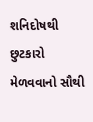શનિદોષથી છુટકારો મેળવવાનો સૌથી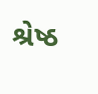શ્રેષ્ઠ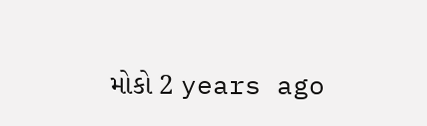મોકો 2 years ago